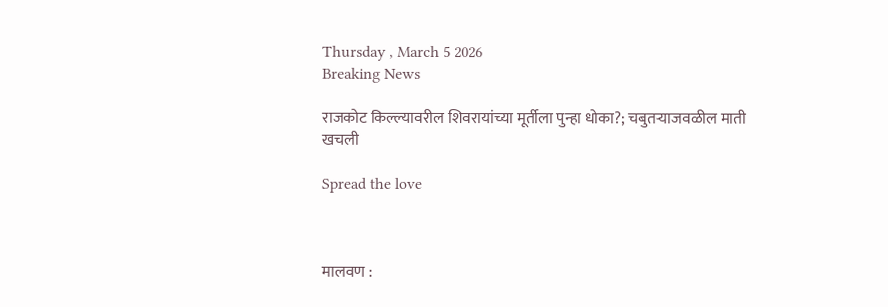Thursday , March 5 2026
Breaking News

राजकोट किल्ल्यावरील शिवरायांच्या मूर्तीला पुन्हा धोका?; चबुतऱ्याजवळील माती खचली

Spread the love



मालवण :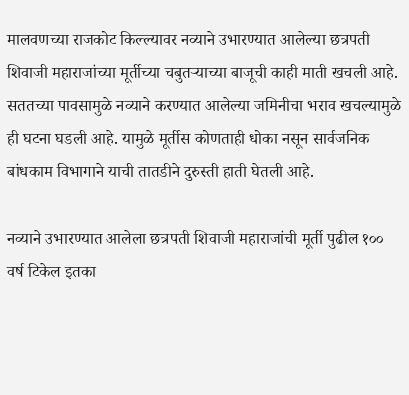मालवणच्या राजकोट किल्ल्यावर नव्याने उभारण्यात आलेल्या छत्रपती शिवाजी महाराजांच्या मूर्तीच्या चबुतऱ्याच्या बाजूची काही माती खचली आहे. सततच्या पावसामुळे नव्याने करण्यात आलेल्या जमिनीचा भराव खचल्यामुळे ही घटना घडली आहे. यामुळे मूर्तीस कोणताही धोका नसून सार्वजनिक बांधकाम विभागाने याची तातडीने दुरुस्ती हाती घेतली आहे.

नव्याने उभारण्यात आलेला छत्रपती शिवाजी महाराजांची मूर्ती पुढील १०० वर्ष टिकेल इतका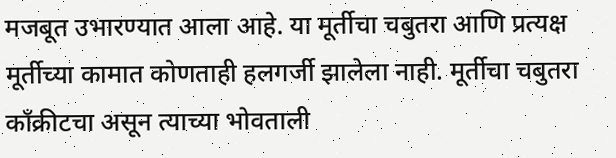मजबूत उभारण्यात आला आहे. या मूर्तीचा चबुतरा आणि प्रत्यक्ष मूर्तीच्या कामात कोणताही हलगर्जी झालेला नाही. मूर्तीचा चबुतरा काँक्रीटचा असून त्याच्या भोवताली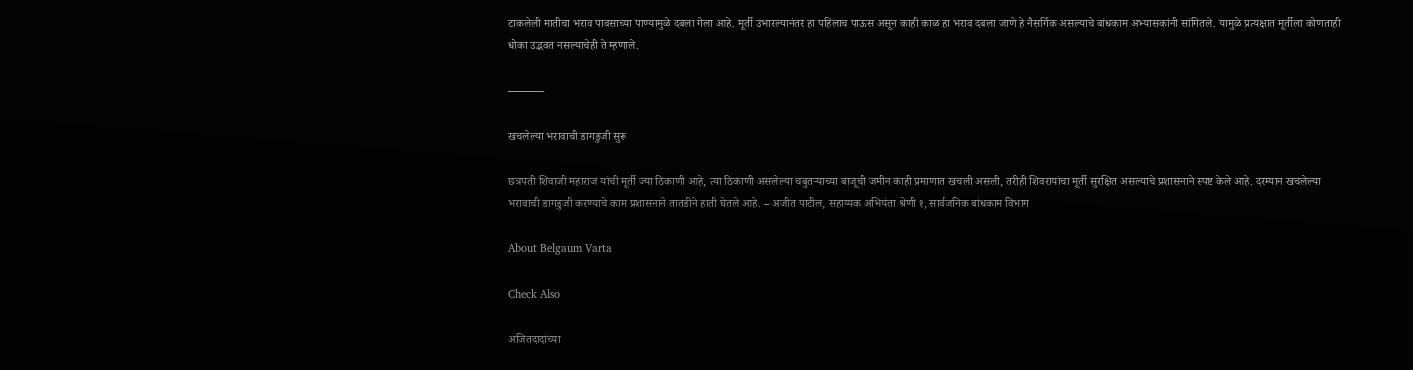टाकलेली मातीचा भराव पावसाच्या पाण्यामुळे दबला गेला आहे. मूर्ती उभारल्यानंतर हा पहिलाच पाऊस असून काही काळ हा भराव दबला जाणे हे नैसर्गिक असल्याचे बांधकाम अभ्यासकांनी सांगितले. यामुळे प्रत्यक्षात मूर्तीला कोणताही धोका उद्भवत नसल्याचेही ते म्हणाले.

———-

खचलेल्या भरावाची डागडुजी सुरू

छत्रपती शिवाजी महाराज यांची मूर्ती ज्या ठिकाणी आहे, त्या ठिकाणी असलेल्या चबुतऱ्याच्या बाजूची जमीन काही प्रमाणात खचली असली, तरीही शिवरायांचा मूर्ती सुरक्षित असल्याचे प्रशासनाने स्पष्ट केले आहे. दरम्यान खचलेल्या भरावाची डागडुजी करण्याचे काम प्रशासनाने तातडीने हाती घेतले आहे. – अजीत पाटील, सहाय्यक अभियंता श्रेणी १, सार्वजनिक बांधकाम विभाग

About Belgaum Varta

Check Also

अजितदादांच्या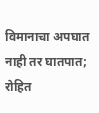विमानाचा अपघात नाही तर घातपात; रोहित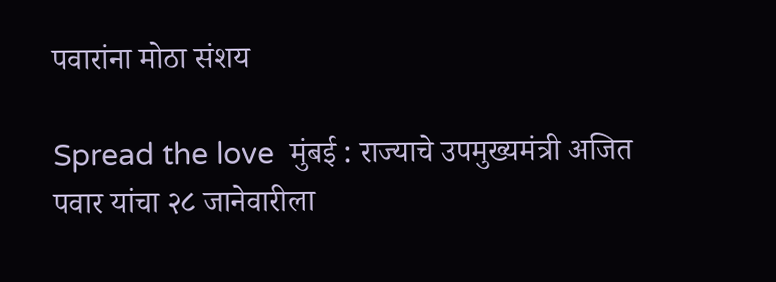पवारांना मोठा संशय

Spread the love  मुंबई : राज्याचे उपमुख्यमंत्री अजित पवार यांचा २८ जानेवारीला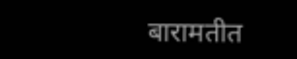बारामतीत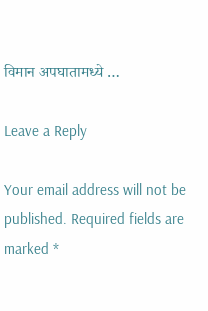विमान अपघातामध्ये …

Leave a Reply

Your email address will not be published. Required fields are marked *